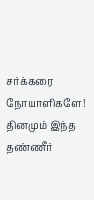சர்க்கரை நோயாளிகளே! தினமும் இந்த தண்ணீர்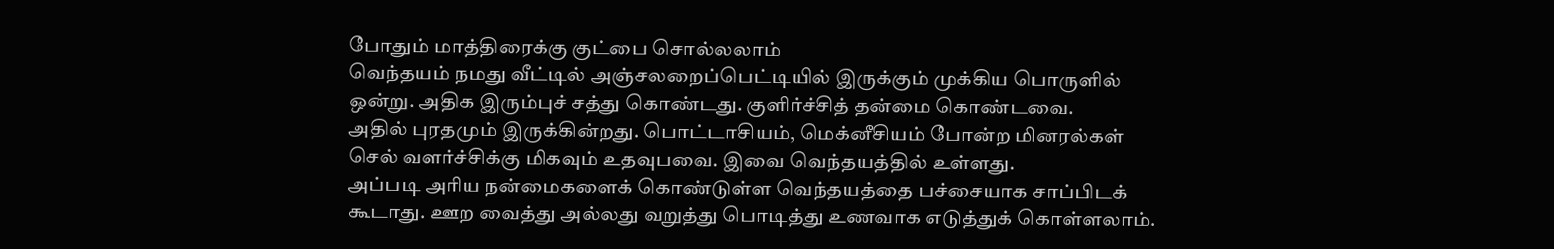போதும் மாத்திரைக்கு குட்பை சொல்லலாம்
வெந்தயம் நமது வீட்டில் அஞ்சலறைப்பெட்டியில் இருக்கும் முக்கிய பொருளில் ஒன்று. அதிக இரும்புச் சத்து கொண்டது. குளிர்ச்சித் தன்மை கொண்டவை.
அதில் புரதமும் இருக்கின்றது. பொட்டாசியம், மெக்னீசியம் போன்ற மினரல்கள் செல் வளர்ச்சிக்கு மிகவும் உதவுபவை. இவை வெந்தயத்தில் உள்ளது.
அப்படி அரிய நன்மைகளைக் கொண்டுள்ள வெந்தயத்தை பச்சையாக சாப்பிடக் கூடாது. ஊற வைத்து அல்லது வறுத்து பொடித்து உணவாக எடுத்துக் கொள்ளலாம்.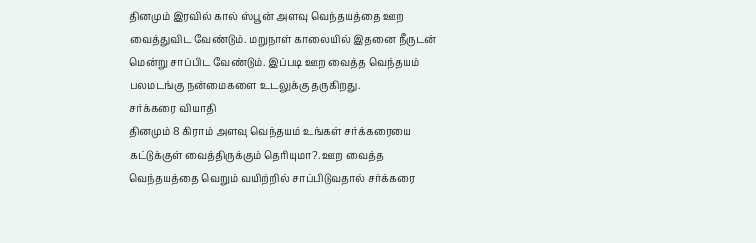தினமும் இரவில் கால் ஸ்பூன் அளவு வெந்தயத்தை ஊற வைத்துவிட வேண்டும். மறுநாள் காலையில் இதனை நீருடன் மென்று சாப்பிட வேண்டும். இப்படி ஊற வைத்த வெந்தயம் பலமடங்கு நன்மைகளை உடலுக்கு தருகிறது.
சர்க்கரை வியாதி
தினமும் 8 கிராம் அளவு வெந்தயம் உங்கள் சர்க்கரையை கட்டுக்குள் வைத்திருக்கும் தெரியுமா?. ஊற வைத்த வெந்தயத்தை வெறும் வயிற்றில் சாப்பிடுவதால் சர்க்கரை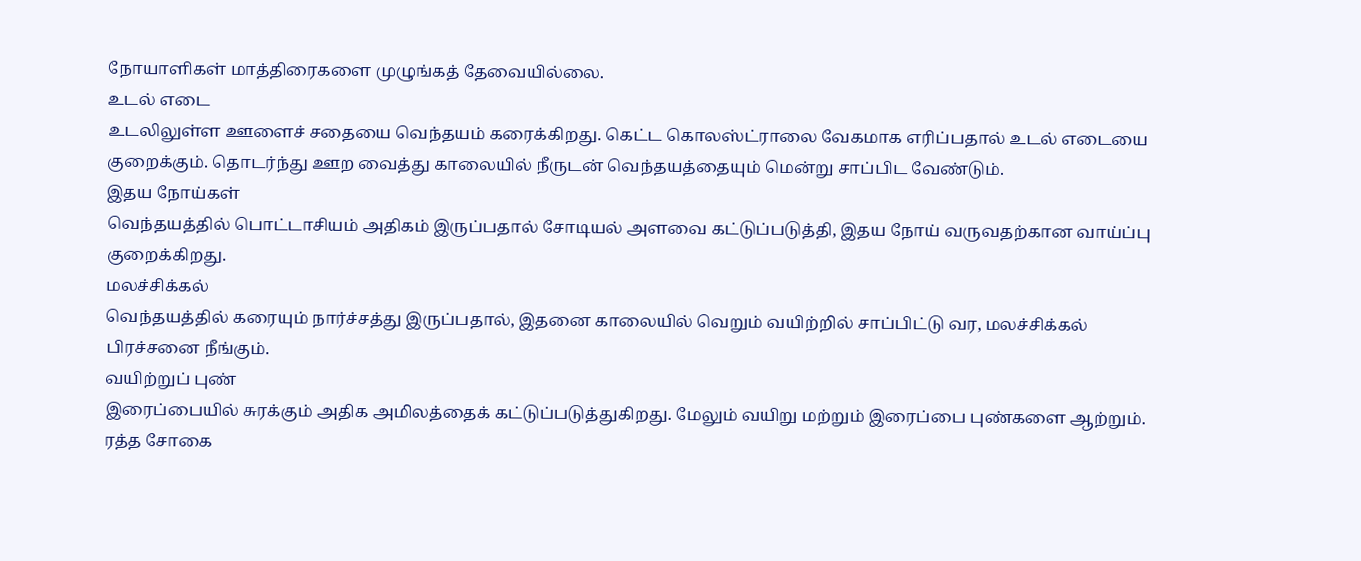நோயாளிகள் மாத்திரைகளை முழுங்கத் தேவையில்லை.
உடல் எடை
உடலிலுள்ள ஊளைச் சதையை வெந்தயம் கரைக்கிறது. கெட்ட கொலஸ்ட்ராலை வேகமாக எரிப்பதால் உடல் எடையை குறைக்கும். தொடர்ந்து ஊற வைத்து காலையில் நீருடன் வெந்தயத்தையும் மென்று சாப்பிட வேண்டும்.
இதய நோய்கள்
வெந்தயத்தில் பொட்டாசியம் அதிகம் இருப்பதால் சோடியல் அளவை கட்டுப்படுத்தி, இதய நோய் வருவதற்கான வாய்ப்பு குறைக்கிறது.
மலச்சிக்கல்
வெந்தயத்தில் கரையும் நார்ச்சத்து இருப்பதால், இதனை காலையில் வெறும் வயிற்றில் சாப்பிட்டு வர, மலச்சிக்கல் பிரச்சனை நீங்கும்.
வயிற்றுப் புண்
இரைப்பையில் சுரக்கும் அதிக அமிலத்தைக் கட்டுப்படுத்துகிறது. மேலும் வயிறு மற்றும் இரைப்பை புண்களை ஆற்றும்.
ரத்த சோகை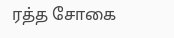ரத்த சோகை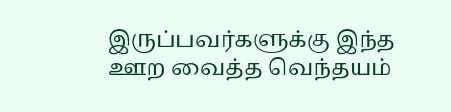இருப்பவர்களுக்கு இந்த ஊற வைத்த வெந்தயம்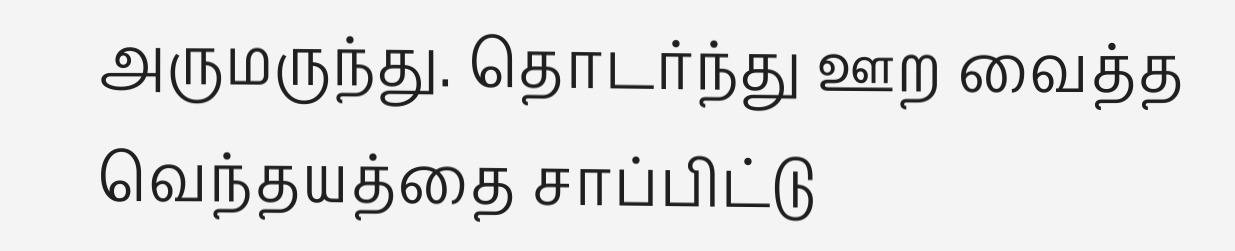அருமருந்து. தொடர்ந்து ஊற வைத்த வெந்தயத்தை சாப்பிட்டு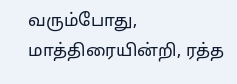வரும்போது, மாத்திரையின்றி, ரத்த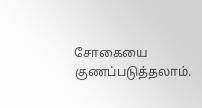சோகையை குணப்படுத்தலாம்.